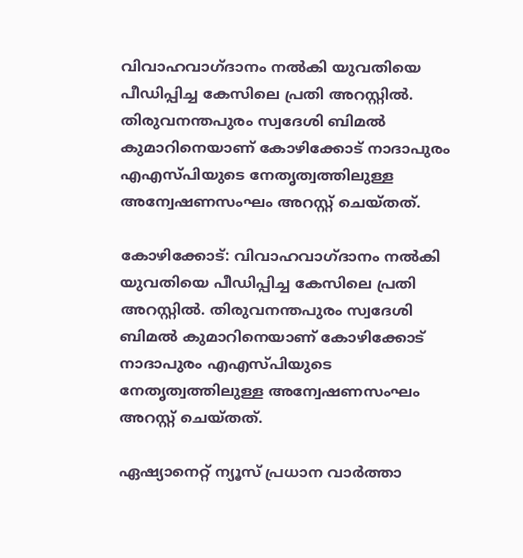വിവാഹവാഗ്ദാനം നൽകി യുവതിയെ പീഡിപ്പിച്ച കേസിലെ പ്രതി അറസ്റ്റിൽ. തിരുവനന്തപുരം സ്വദേശി ബിമൽ കുമാറിനെയാണ് കോഴിക്കോട് നാദാപുരം എഎസ്പിയുടെ നേതൃത്വത്തിലുള്ള അന്വേഷണസംഘം അറസ്റ്റ് ചെയ്തത്.

കോഴിക്കോട്: വിവാഹവാഗ്ദാനം നൽകി യുവതിയെ പീഡിപ്പിച്ച കേസിലെ പ്രതി അറസ്റ്റിൽ. തിരുവനന്തപുരം സ്വദേശി ബിമൽ കുമാറിനെയാണ് കോഴിക്കോട് നാദാപുരം എഎസ്പിയുടെ നേതൃത്വത്തിലുള്ള അന്വേഷണസംഘം അറസ്റ്റ് ചെയ്തത്.

ഏഷ്യാനെറ്റ് ന്യൂസ് പ്രധാന വാർത്താ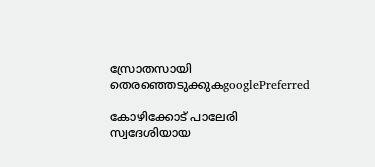സ്രോതസായി തെരഞ്ഞെടുക്കുകgooglePreferred

കോഴിക്കോട് പാലേരി സ്വദേശിയായ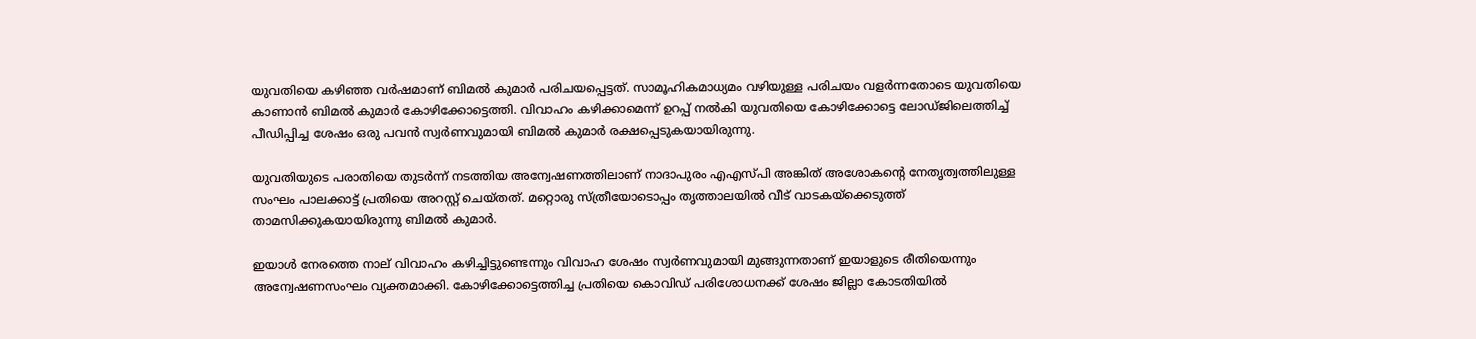യുവതിയെ കഴിഞ്ഞ വർഷമാണ് ബിമൽ കുമാർ പരിചയപ്പെട്ടത്. സാമൂഹികമാധ്യമം വഴിയുള്ള പരിചയം വളർന്നതോടെ യുവതിയെ കാണാൻ ബിമൽ കുമാർ കോഴിക്കോട്ടെത്തി. വിവാഹം കഴിക്കാമെന്ന് ഉറപ്പ് നൽകി യുവതിയെ കോഴിക്കോട്ടെ ലോഡ്ജിലെത്തിച്ച് പീഡിപ്പിച്ച ശേഷം ഒരു പവൻ സ്വർണവുമായി ബിമൽ കുമാർ രക്ഷപ്പെടുകയായിരുന്നു.

യുവതിയുടെ പരാതിയെ തുടർന്ന് നടത്തിയ അന്വേഷണത്തിലാണ് നാദാപുരം എഎസ്പി അങ്കിത് അശോകന്‍റെ നേതൃത്വത്തിലുള്ള സംഘം പാലക്കാട്ട് പ്രതിയെ അറസ്റ്റ് ചെയ്തത്. മറ്റൊരു സ്ത്രീയോടൊപ്പം തൃത്താലയിൽ വീട് വാടകയ്ക്കെടുത്ത് താമസിക്കുകയായിരുന്നു ബിമൽ കുമാർ.

ഇയാൾ നേരത്തെ നാല് വിവാഹം കഴിച്ചിട്ടുണ്ടെന്നും വിവാഹ ശേഷം സ്വർണവുമായി മുങ്ങുന്നതാണ് ഇയാളുടെ രീതിയെന്നും അന്വേഷണസംഘം വ്യക്തമാക്കി. കോഴിക്കോട്ടെത്തിച്ച പ്രതിയെ കൊവിഡ് പരിശോധനക്ക് ശേഷം ജില്ലാ കോടതിയിൽ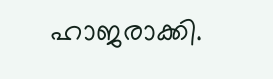ഹാജരാക്കി.